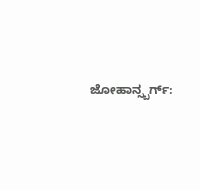ಜೋಹಾನ್ಸ್ಬರ್ಗ್: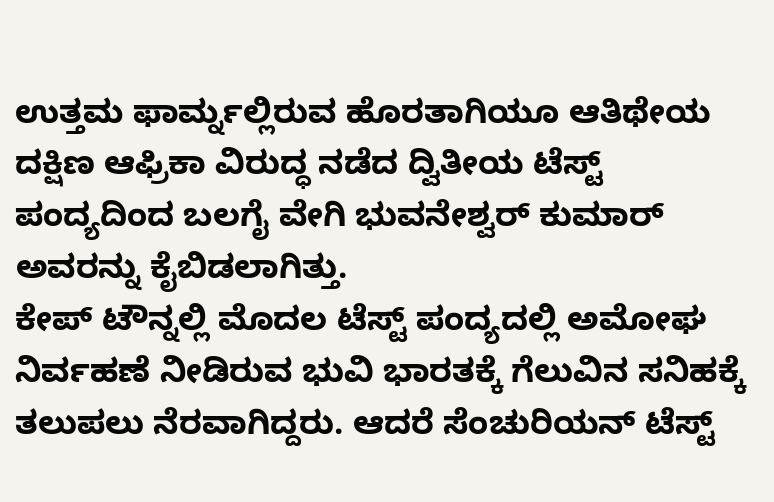ಉತ್ತಮ ಫಾರ್ಮ್ನಲ್ಲಿರುವ ಹೊರತಾಗಿಯೂ ಆತಿಥೇಯ ದಕ್ಷಿಣ ಆಫ್ರಿಕಾ ವಿರುದ್ಧ ನಡೆದ ದ್ವಿತೀಯ ಟೆಸ್ಟ್ ಪಂದ್ಯದಿಂದ ಬಲಗೈ ವೇಗಿ ಭುವನೇಶ್ವರ್ ಕುಮಾರ್ ಅವರನ್ನು ಕೈಬಿಡಲಾಗಿತ್ತು.
ಕೇಪ್ ಟೌನ್ನಲ್ಲಿ ಮೊದಲ ಟೆಸ್ಟ್ ಪಂದ್ಯದಲ್ಲಿ ಅಮೋಘ ನಿರ್ವಹಣೆ ನೀಡಿರುವ ಭುವಿ ಭಾರತಕ್ಕೆ ಗೆಲುವಿನ ಸನಿಹಕ್ಕೆ ತಲುಪಲು ನೆರವಾಗಿದ್ದರು. ಆದರೆ ಸೆಂಚುರಿಯನ್ ಟೆಸ್ಟ್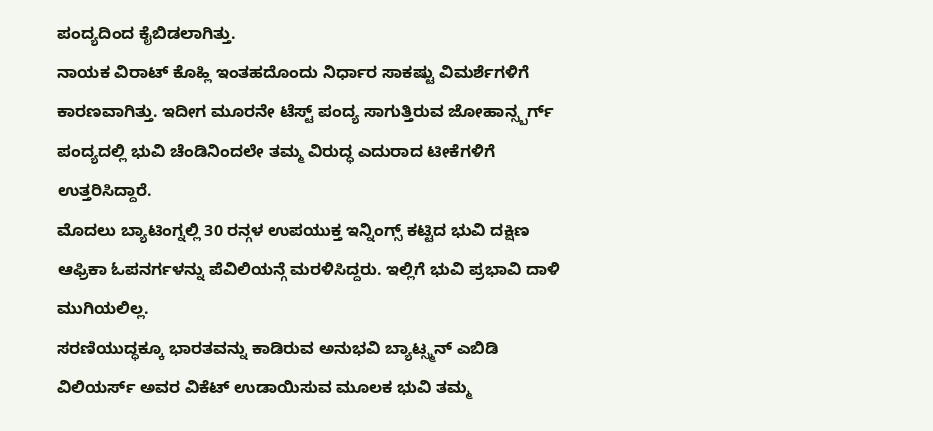ಪಂದ್ಯದಿಂದ ಕೈಬಿಡಲಾಗಿತ್ತು.
ನಾಯಕ ವಿರಾಟ್ ಕೊಹ್ಲಿ ಇಂತಹದೊಂದು ನಿರ್ಧಾರ ಸಾಕಷ್ಟು ವಿಮರ್ಶೆಗಳಿಗೆ ಕಾರಣವಾಗಿತ್ತು. ಇದೀಗ ಮೂರನೇ ಟೆಸ್ಟ್ ಪಂದ್ಯ ಸಾಗುತ್ತಿರುವ ಜೋಹಾನ್ಸ್ಬರ್ಗ್ ಪಂದ್ಯದಲ್ಲಿ ಭುವಿ ಚೆಂಡಿನಿಂದಲೇ ತಮ್ಮ ವಿರುದ್ಧ ಎದುರಾದ ಟೀಕೆಗಳಿಗೆ ಉತ್ತರಿಸಿದ್ದಾರೆ.
ಮೊದಲು ಬ್ಯಾಟಿಂಗ್ನಲ್ಲಿ 30 ರನ್ಗಳ ಉಪಯುಕ್ತ ಇನ್ನಿಂಗ್ಸ್ ಕಟ್ಟಿದ ಭುವಿ ದಕ್ಷಿಣ ಆಫ್ರಿಕಾ ಓಪನರ್ಗಳನ್ನು ಪೆವಿಲಿಯನ್ಗೆ ಮರಳಿಸಿದ್ದರು. ಇಲ್ಲಿಗೆ ಭುವಿ ಪ್ರಭಾವಿ ದಾಳಿ ಮುಗಿಯಲಿಲ್ಲ.
ಸರಣಿಯುದ್ಧಕ್ಕೂ ಭಾರತವನ್ನು ಕಾಡಿರುವ ಅನುಭವಿ ಬ್ಯಾಟ್ಸ್ಮನ್ ಎಬಿಡಿ ವಿಲಿಯರ್ಸ್ ಅವರ ವಿಕೆಟ್ ಉಡಾಯಿಸುವ ಮೂಲಕ ಭುವಿ ತಮ್ಮ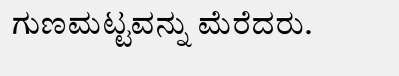ಗುಣಮಟ್ಟವನ್ನು ಮೆರೆದರು.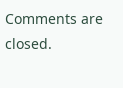Comments are closed.